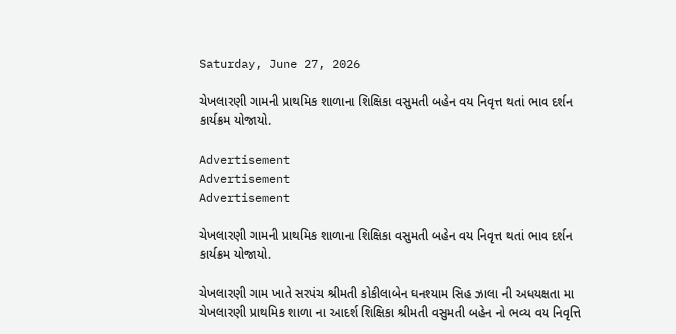Saturday, June 27, 2026

ચેખલારણી ગામની પ્રાથમિક શાળાના શિક્ષિકા વસુમતી બહેન વય નિવૃત્ત થતાં ભાવ દર્શન કાર્યક્રમ યોજાયો.

Advertisement
Advertisement
Advertisement

ચેખલારણી ગામની પ્રાથમિક શાળાના શિક્ષિકા વસુમતી બહેન વય નિવૃત્ત થતાં ભાવ દર્શન કાર્યક્રમ યોજાયો.

ચેખલારણી ગામ ખાતે સરપંચ શ્રીમતી કોકીલાબેન ઘનશ્યામ સિહ ઝાલા ની અધયક્ષતા મા ચેખલારણી પ્રાથમિક શાળા ના આદર્શ શિક્ષિકા શ્રીમતી વસુમતી બહેન નો ભવ્ય વય નિવૃત્તિ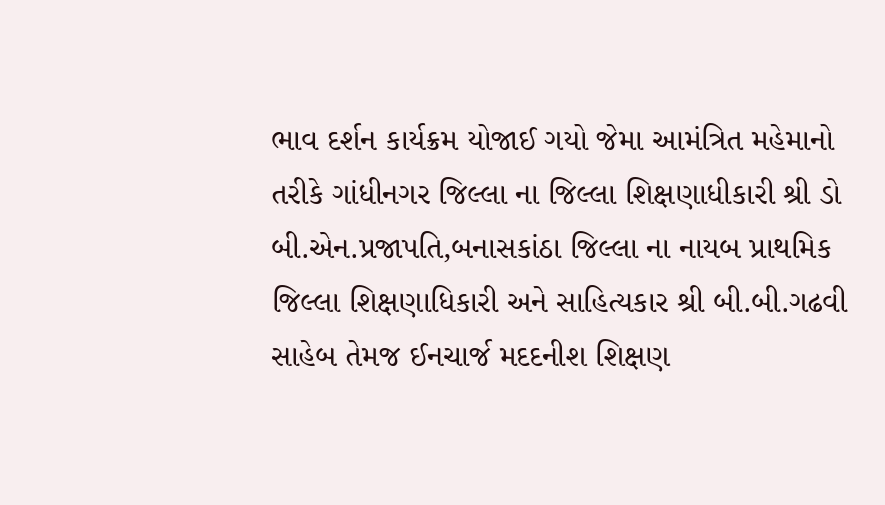ભાવ દર્શન કાર્યક્રમ યોજાઈ ગયો જેમા આમંત્રિત મહેમાનો તરીકે ગાંધીનગર જિલ્લા ના જિલ્લા શિક્ષણાધીકારી શ્રી ડો બી.એન.પ્રજાપતિ,બનાસકાંઠા જિલ્લા ના નાયબ પ્રાથમિક જિલ્લા શિક્ષણાધિકારી અને સાહિત્યકાર શ્રી બી.બી.ગઢવી‌ સાહેબ તેમજ ઈનચાર્જ મદદનીશ શિક્ષણ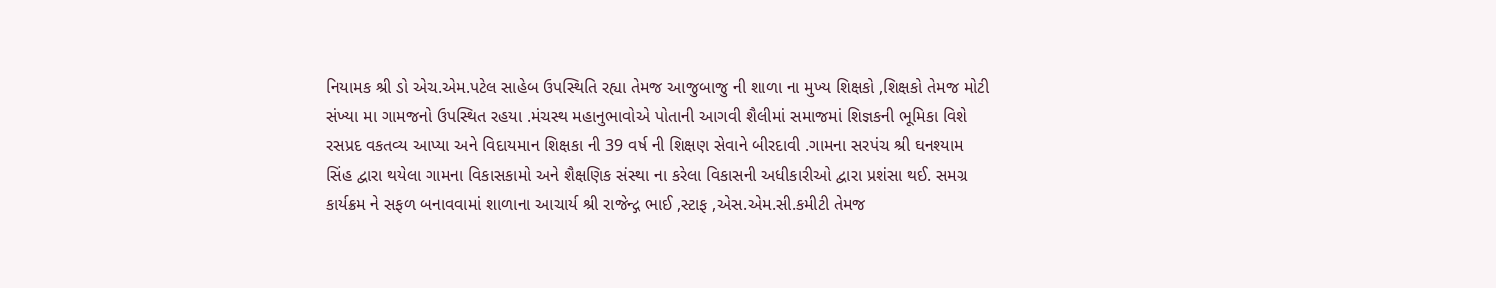નિયામક શ્રી ડો એચ.એમ.પટેલ સાહેબ ઉપસ્થિતિ રહ્યા તેમજ આજુબાજુ ની શાળા ના મુખ્ય શિક્ષકો ,શિક્ષકો તેમજ મોટી સંખ્યા મા ગામજનો ઉપસ્થિત ‌રહયા .મંચસ્થ મહાનુભાવોએ પોતાની આગવી શૈલીમાં સમાજમાં શિજ્ઞકની ભૂમિકા વિશે રસપ્રદ વકતવ્ય આપ્યા ‌અને વિદાયમાન શિક્ષકા ની 39 વર્ષ ની શિક્ષણ સેવાને બીરદાવી .ગામના સરપંચ શ્રી ઘનશ્યામ સિંહ દ્વારા થયેલા ગામના વિકાસકામો અને શૈક્ષણિક સંસ્થા ના કરેલા વિકાસની અધીકારીઓ દ્વારા પ્રશંસા થઈ. સમગ્ર કાર્યક્રમ ને સફળ બનાવવામાં શાળાના આચાર્ય શ્રી રાજેન્દ્ગ ભાઈ ,સ્ટાફ ,એસ.એમ.સી.કમીટી‌ તેમજ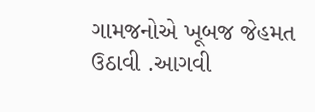ગામજનોએ ખૂબજ જેહમત ઉઠાવી .આગવી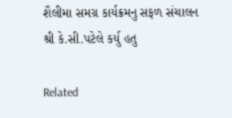શૈલીમા સમગ્ર કાર્યક્રમનુ સફળ સંચાલન શ્રી કે.સી.પટેલે કર્યુ હતુ

Related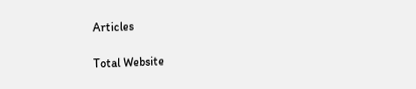Articles

Total Website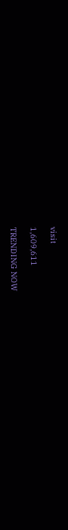visit

1,609,611

TRENDING NOW